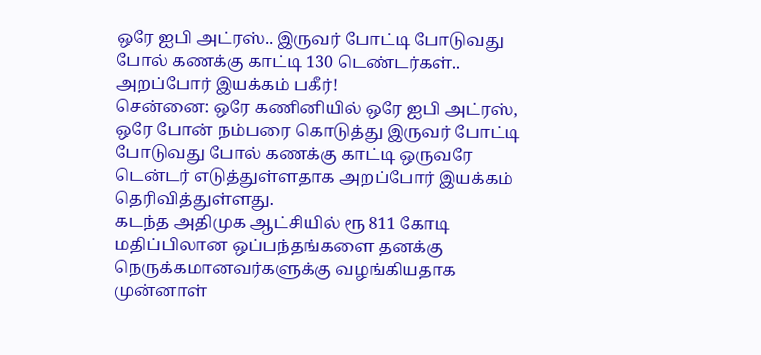ஒரே ஐபி அட்ரஸ்.. இருவர் போட்டி போடுவது போல் கணக்கு காட்டி 130 டெண்டர்கள்.. அறப்போர் இயக்கம் பகீர்!
சென்னை: ஒரே கணினியில் ஒரே ஐபி அட்ரஸ், ஒரே போன் நம்பரை கொடுத்து இருவர் போட்டி போடுவது போல் கணக்கு காட்டி ஒருவரே டென்டர் எடுத்துள்ளதாக அறப்போர் இயக்கம் தெரிவித்துள்ளது.
கடந்த அதிமுக ஆட்சியில் ரூ 811 கோடி மதிப்பிலான ஒப்பந்தங்களை தனக்கு நெருக்கமானவர்களுக்கு வழங்கியதாக முன்னாள்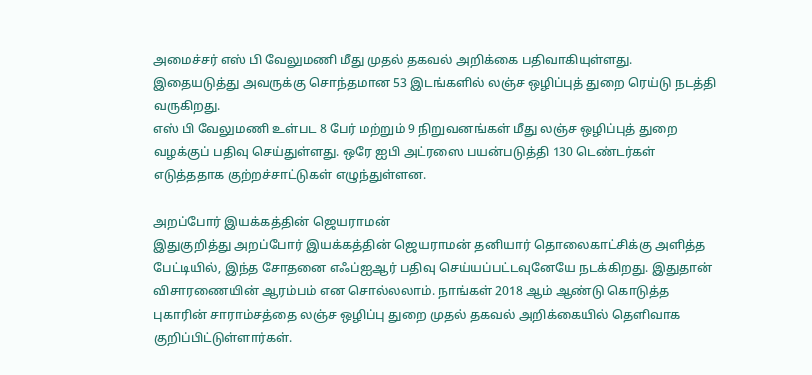அமைச்சர் எஸ் பி வேலுமணி மீது முதல் தகவல் அறிக்கை பதிவாகியுள்ளது. இதையடுத்து அவருக்கு சொந்தமான 53 இடங்களில் லஞ்ச ஒழிப்புத் துறை ரெய்டு நடத்தி வருகிறது.
எஸ் பி வேலுமணி உள்பட 8 பேர் மற்றும் 9 நிறுவனங்கள் மீது லஞ்ச ஒழிப்புத் துறை வழக்குப் பதிவு செய்துள்ளது. ஒரே ஐபி அட்ரஸை பயன்படுத்தி 130 டெண்டர்கள் எடுத்ததாக குற்றச்சாட்டுகள் எழுந்துள்ளன.

அறப்போர் இயக்கத்தின் ஜெயராமன்
இதுகுறித்து அறப்போர் இயக்கத்தின் ஜெயராமன் தனியார் தொலைகாட்சிக்கு அளித்த பேட்டியில், இந்த சோதனை எஃப்ஐஆர் பதிவு செய்யப்பட்டவுனேயே நடக்கிறது. இதுதான் விசாரணையின் ஆரம்பம் என சொல்லலாம். நாங்கள் 2018 ஆம் ஆண்டு கொடுத்த புகாரின் சாராம்சத்தை லஞ்ச ஒழிப்பு துறை முதல் தகவல் அறிக்கையில் தெளிவாக குறிப்பிட்டுள்ளார்கள்.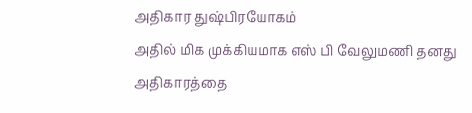அதிகார துஷ்பிரயோகம்
அதில் மிக முக்கியமாக எஸ் பி வேலுமணி தனது அதிகாரத்தை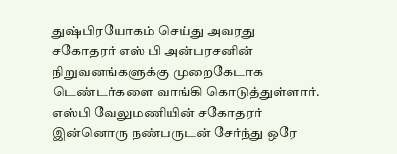துஷ்பிரயோகம் செய்து அவரது சகோதரர் எஸ் பி அன்பரசனின் நிறுவனங்களுக்கு முறைகேடாக டெண்டர்களை வாங்கி கொடுத்துள்ளார். எஸ்பி வேலுமணியின் சகோதரர் இன்னொரு நண்பருடன் சேர்ந்து ஒரே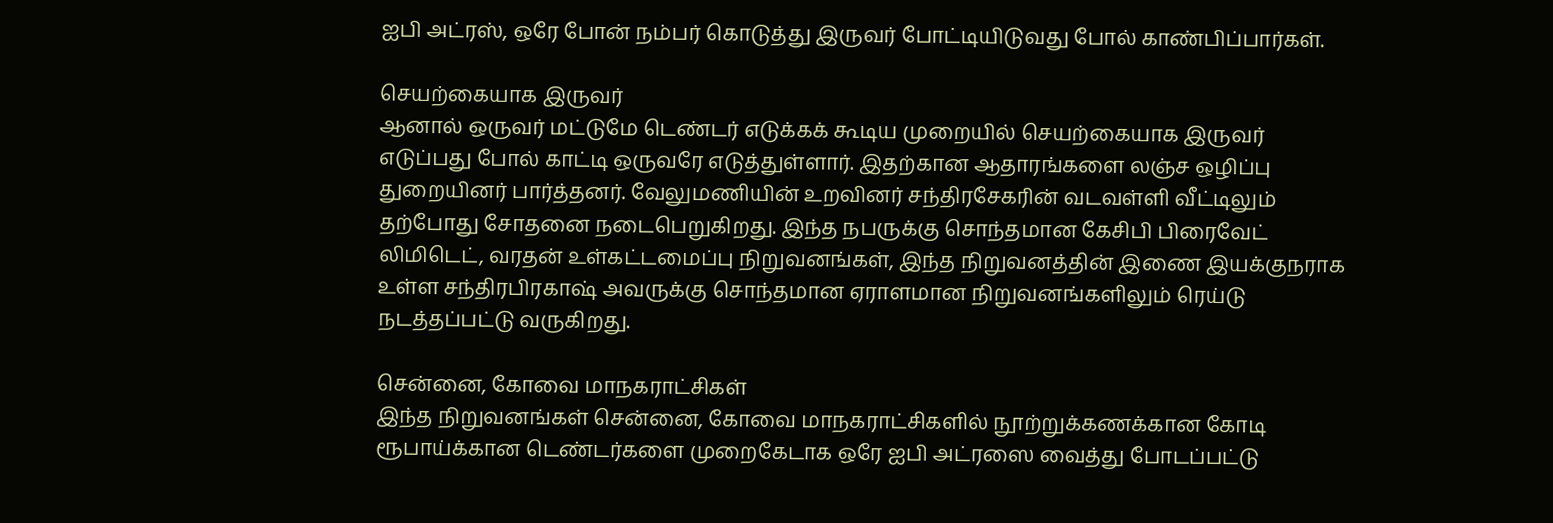ஐபி அட்ரஸ், ஒரே போன் நம்பர் கொடுத்து இருவர் போட்டியிடுவது போல் காண்பிப்பார்கள்.

செயற்கையாக இருவர்
ஆனால் ஒருவர் மட்டுமே டெண்டர் எடுக்கக் கூடிய முறையில் செயற்கையாக இருவர் எடுப்பது போல் காட்டி ஒருவரே எடுத்துள்ளார். இதற்கான ஆதாரங்களை லஞ்ச ஒழிப்பு துறையினர் பார்த்தனர். வேலுமணியின் உறவினர் சந்திரசேகரின் வடவள்ளி வீட்டிலும் தற்போது சோதனை நடைபெறுகிறது. இந்த நபருக்கு சொந்தமான கேசிபி பிரைவேட் லிமிடெட், வரதன் உள்கட்டமைப்பு நிறுவனங்கள், இந்த நிறுவனத்தின் இணை இயக்குநராக உள்ள சந்திரபிரகாஷ் அவருக்கு சொந்தமான ஏராளமான நிறுவனங்களிலும் ரெய்டு நடத்தப்பட்டு வருகிறது.

சென்னை, கோவை மாநகராட்சிகள்
இந்த நிறுவனங்கள் சென்னை, கோவை மாநகராட்சிகளில் நூற்றுக்கணக்கான கோடி ரூபாய்க்கான டெண்டர்களை முறைகேடாக ஒரே ஐபி அட்ரஸை வைத்து போடப்பட்டு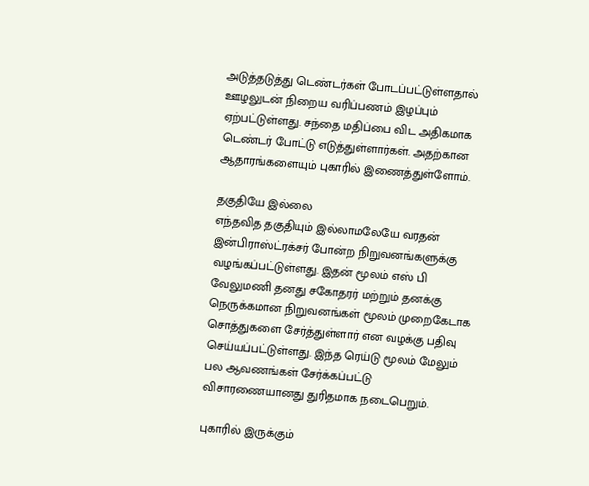அடுத்தடுத்து டெண்டர்கள் போடப்பட்டுள்ளதால் ஊழலுடன் நிறைய வரிப்பணம் இழப்பும் ஏற்பட்டுள்ளது. சந்தை மதிப்பை விட அதிகமாக டெண்டர் போட்டு எடுத்துள்ளார்கள். அதற்கான ஆதாரங்களையும் புகாரில் இணைத்துள்ளோம்.

தகுதியே இல்லை
எந்தவித தகுதியும் இல்லாமலேயே வரதன் இன்பிராஸ்ட்ரக்சர் போன்ற நிறுவனங்களுக்கு வழங்கப்பட்டுள்ளது. இதன் மூலம் எஸ் பி வேலுமணி தனது சகோதரர் மற்றும் தனக்கு நெருக்கமான நிறுவனங்கள் மூலம் முறைகேடாக சொத்துகளை சேர்த்துள்ளார் என வழக்கு பதிவு செய்யப்பட்டுள்ளது. இந்த ரெய்டு மூலம் மேலும் பல ஆவணங்கள் சேர்க்கப்பட்டு விசாரணையானது துரிதமாக நடைபெறும்.

புகாரில் இருக்கும்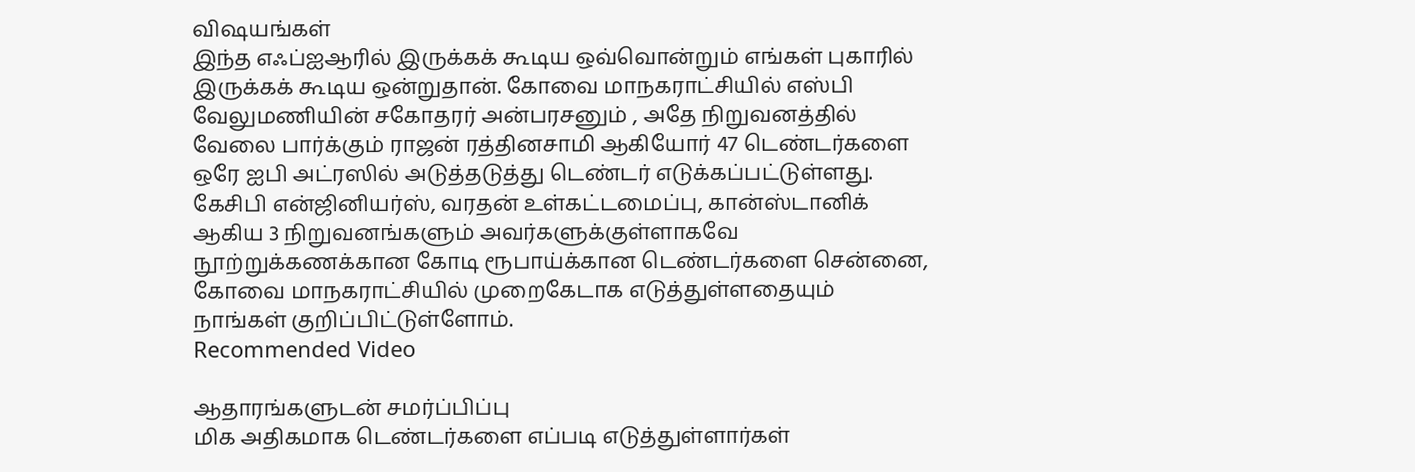விஷயங்கள்
இந்த எஃப்ஐஆரில் இருக்கக் கூடிய ஒவ்வொன்றும் எங்கள் புகாரில் இருக்கக் கூடிய ஒன்றுதான். கோவை மாநகராட்சியில் எஸ்பி வேலுமணியின் சகோதரர் அன்பரசனும் , அதே நிறுவனத்தில் வேலை பார்க்கும் ராஜன் ரத்தினசாமி ஆகியோர் 47 டெண்டர்களை ஒரே ஐபி அட்ரஸில் அடுத்தடுத்து டெண்டர் எடுக்கப்பட்டுள்ளது. கேசிபி என்ஜினியர்ஸ், வரதன் உள்கட்டமைப்பு, கான்ஸ்டானிக் ஆகிய 3 நிறுவனங்களும் அவர்களுக்குள்ளாகவே நூற்றுக்கணக்கான கோடி ரூபாய்க்கான டெண்டர்களை சென்னை, கோவை மாநகராட்சியில் முறைகேடாக எடுத்துள்ளதையும் நாங்கள் குறிப்பிட்டுள்ளோம்.
Recommended Video

ஆதாரங்களுடன் சமர்ப்பிப்பு
மிக அதிகமாக டெண்டர்களை எப்படி எடுத்துள்ளார்கள்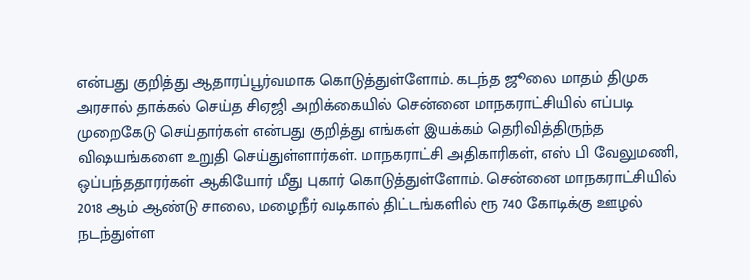என்பது குறித்து ஆதாரப்பூர்வமாக கொடுத்துள்ளோம். கடந்த ஜூலை மாதம் திமுக அரசால் தாக்கல் செய்த சிஏஜி அறிக்கையில் சென்னை மாநகராட்சியில் எப்படி முறைகேடு செய்தார்கள் என்பது குறித்து எங்கள் இயக்கம் தெரிவித்திருந்த விஷயங்களை உறுதி செய்துள்ளார்கள். மாநகராட்சி அதிகாரிகள், எஸ் பி வேலுமணி, ஒப்பந்ததாரர்கள் ஆகியோர் மீது புகார் கொடுத்துள்ளோம். சென்னை மாநகராட்சியில் 2018 ஆம் ஆண்டு சாலை, மழைநீர் வடிகால் திட்டங்களில் ரூ 740 கோடிக்கு ஊழல் நடந்துள்ள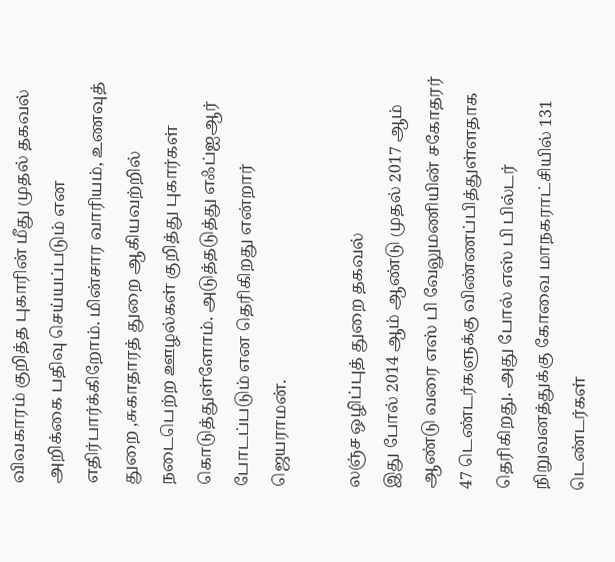விவகாரம் குறித்த புகாரின் மீது முதல் தகவல் அறிக்கை பதிவு செய்யப்படும் என எதிர்பார்க்கிறோம். மின்சார வாரியம், உணவுத் துறை ,சுகாதாரத் துறை ஆகியவற்றில் நடைபெற்ற ஊழல்கள் குறித்து புகார்கள் கொடுத்துள்ளோம். அடுத்தடுத்து எஃப்ஐஆர் போடப்படும் என தெரிகிறது என்றார் ஜெயராமன்.

லஞ்ச ஒழிப்புத் துறை தகவல்
இது போல் 2014 ஆம் ஆண்டு முதல் 2017 ஆம் ஆண்டு வரை எஸ் பி வேலுமணியின் சகோதரர் 47 டெண்டர்களுக்கு விண்ணப்பித்துள்ளதாக தெரிகிறது. அது போல் எஸ் பி பில்டர் நிறுவனத்துக்கு கோவை மாநகராட்சியில் 131 டெண்டர்கள்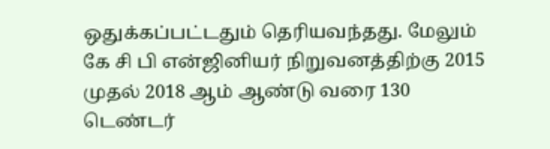ஒதுக்கப்பட்டதும் தெரியவந்தது. மேலும் கே சி பி என்ஜினியர் நிறுவனத்திற்கு 2015 முதல் 2018 ஆம் ஆண்டு வரை 130 டெண்டர்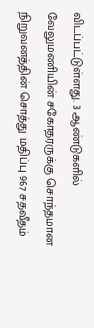விடப்பட்டுள்ளது. 3 ஆண்டுகளில் வேலுமணியின் சகோதரருக்கு சொந்தமான நிறுவனத்தின் சொத்து மதிப்பு 967 சதவீதம்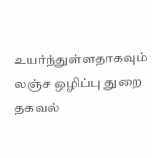உயர்ந்துள்ளதாகவும் லஞ்ச ஒழிப்பு துறை தகவல்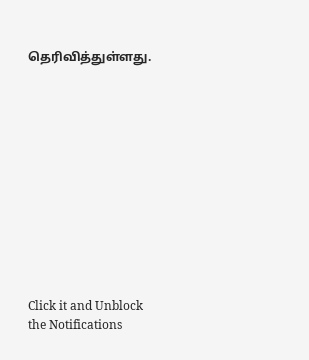தெரிவித்துள்ளது.












Click it and Unblock the Notifications